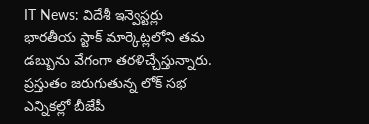IT News: విదేశీ ఇన్వెస్టర్లు భారతీయ స్టాక్ మార్కెట్లలోని తమ డబ్బును వేగంగా తరళిచ్చేస్తున్నారు. ప్రస్తుతం జరుగుతున్న లోక్ సభ ఎన్నికల్లో బీజేపీ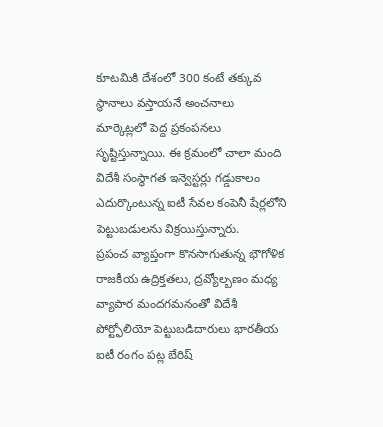కూటమికి దేశంలో 300 కంటే తక్కువ స్థానాలు వస్తాయనే అంచనాలు మార్కెట్లలో పెద్ద ప్రకంపనలు సృష్టిస్తున్నాయి. ఈ క్రమంలో చాలా మంది విదేశీ సంస్థాగత ఇన్వెస్టర్లు గడ్డుకాలం ఎదుర్కొంటున్న ఐటీ సేవల కంపెనీ షేర్లలోని పెట్టుబడులను విక్రయిస్తున్నారు.
ప్రపంచ వ్యాప్తంగా కొనసాగుతున్న భౌగోళిక రాజకీయ ఉద్రిక్తతలు, ద్రవ్యోల్బణం మధ్య వ్యాపార మందగమనంతో విదేశీ పోర్ట్ఫోలియో పెట్టుబడిదారులు భారతీయ ఐటీ రంగం పట్ల బేరిష్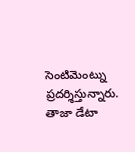సెంటిమెంట్ను ప్రదర్శిస్తున్నారు. తాజా డేటా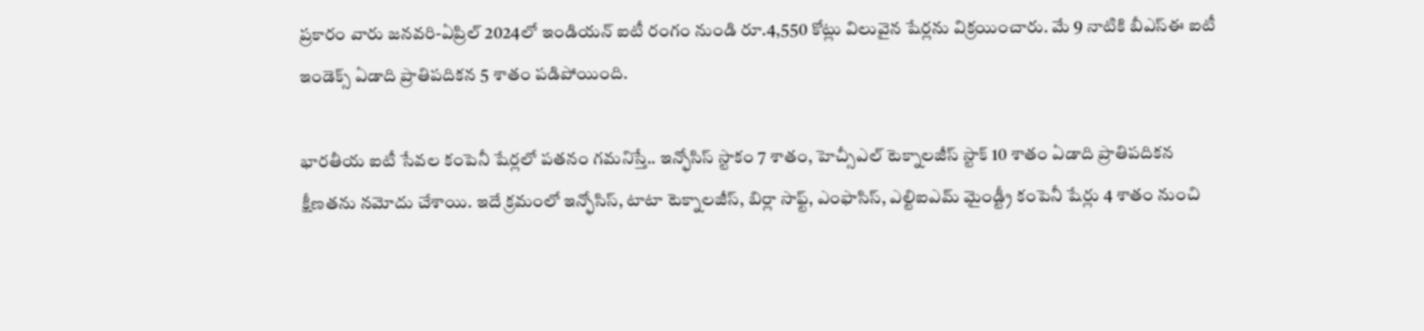ప్రకారం వారు జనవరి-ఏప్రిల్ 2024లో ఇండియన్ ఐటీ రంగం నుండి రూ.4,550 కోట్లు విలువైన షేర్లను విక్రయించారు. మే 9 నాటికి బీఎస్ఈ ఐటీ ఇండెక్స్ ఏడాది ప్రాతిపదికన 5 శాతం పడిపోయింది.

భారతీయ ఐటీ సేవల కంపెనీ షేర్లలో పతనం గమనిస్తే.. ఇన్ఫోసిస్ స్టాకం 7 శాతం, హెచ్సీఎల్ టెక్నాలజీస్ స్టాక్ 10 శాతం ఏడాది ప్రాతిపదికన క్షీణతను నమోదు చేశాయి. ఇదే క్రమంలో ఇన్ఫోసిస్, టాటా టెక్నాలజీస్, బిర్లా సాఫ్ట్, ఎంఫాసిస్, ఎల్టిఐఎమ్ మైండ్ట్రీ కంపెనీ షేర్లు 4 శాతం నుంచి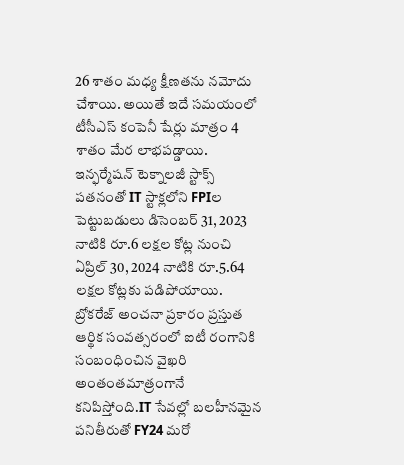26 శాతం మధ్య క్షీణతను నమోదు చేశాయి. అయితే ఇదే సమయంలో టీసీఎస్ కంపెనీ షేర్లు మాత్రం 4 శాతం మేర లాభపడ్డాయి. ఇన్ఫర్మేషన్ టెక్నాలజీ స్టాక్స్ పతనంతో IT స్టాక్లలోని FPIల పెట్టుబడులు డిసెంబర్ 31, 2023 నాటికి రూ.6 లక్షల కోట్ల నుంచి ఏప్రిల్ 30, 2024 నాటికి రూ.5.64 లక్షల కోట్లకు పడిపోయాయి.
బ్రోకరేజ్ అంచనా ప్రకారం ప్రస్తుత ఆర్థిక సంవత్సరంలో ఐటీ రంగానికి సంబంధించిన వైఖరి అంతంతమాత్రంగానే కనిపిస్తోంది.IT సేవల్లో బలహీనమైన పనితీరుతో FY24 మరో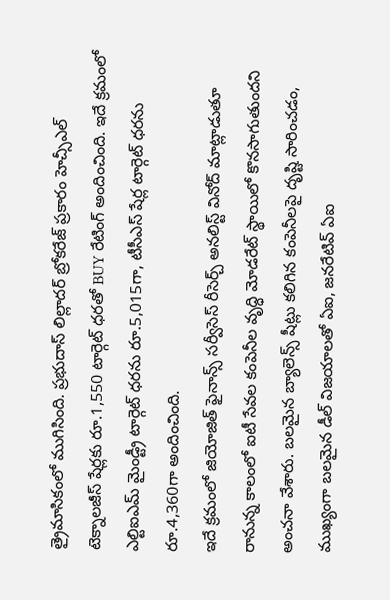త్రైమాసికంలో ముగిసింది. ప్రభుదాస్ లిల్లాదర్ బ్రోకరేజ్ ప్రకారం హెచ్సీఎల్ టెక్నాలజీస్ షేర్లకు రూ.1,550 టార్గెట్ ధరతో BUY రేటింగ్ అందించింది. ఇదే క్రమంలో ఎల్టిఐఎమ్ మైండ్ట్రీ టార్గెట్ ధరను రూ.5,015గా, టీసీఎస్ షేర్ల టార్గెట్ ధరను రూ.4,360గా అందించింది.
ఇదే క్రమంలో జియోజిత్ ఫైనాన్స్ సర్వీసెస్ రీసెర్చ్ అనలిస్ట్ వినోద్ మాట్లాడుతూ రానున్న కాలంలో ఐటీ సేవల కంపెనీల వృద్ధి మోడరేట్ స్థాయిలో కొనసాగుతుందని అంచనా వేశారు. బలమైన బ్యాలెన్స్ షీట్లు కలిగిన కంపెనీలపై దృష్టి సారించడం, ముఖ్యంగా బలమైన డీల్ విజయాలతో ఏఐ, జనరేటివ్ ఏఐ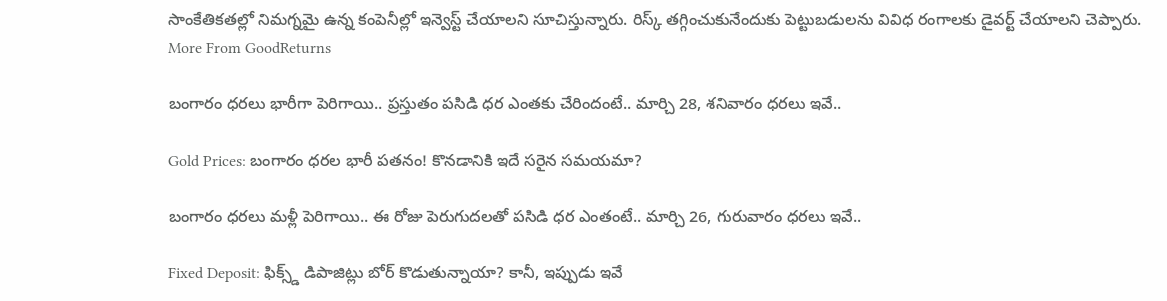సాంకేతికతల్లో నిమగ్నమై ఉన్న కంపెనీల్లో ఇన్వెస్ట్ చేయాలని సూచిస్తున్నారు. రిస్క్ తగ్గించుకునేందుకు పెట్టుబడులను వివిధ రంగాలకు డైవర్ట్ చేయాలని చెప్పారు.
More From GoodReturns

బంగారం ధరలు భారీగా పెరిగాయి.. ప్రస్తుతం పసిడి ధర ఎంతకు చేరిందంటే.. మార్చి 28, శనివారం ధరలు ఇవే..

Gold Prices: బంగారం ధరల భారీ పతనం! కొనడానికి ఇదే సరైన సమయమా?

బంగారం ధరలు మళ్లీ పెరిగాయి.. ఈ రోజు పెరుగుదలతో పసిడి ధర ఎంతంటే.. మార్చి 26, గురువారం ధరలు ఇవే..

Fixed Deposit: ఫిక్స్డ్ డిపాజిట్లు బోర్ కొడుతున్నాయా? కానీ, ఇప్పుడు ఇవే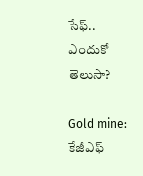సేఫ్.. ఎందుకో తెలుసా?

Gold mine: కేజీఎఫ్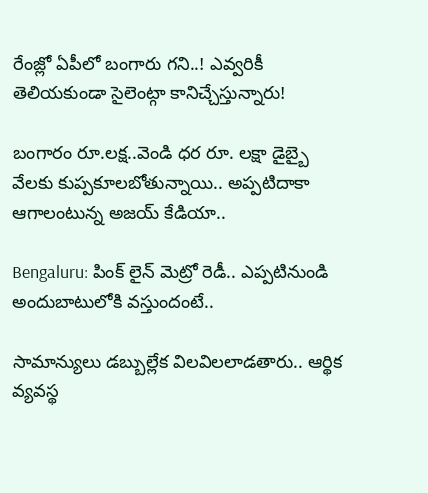రేంజ్లో ఏపీలో బంగారు గని..! ఎవ్వరికీ తెలియకుండా సైలెంట్గా కానిచ్చేస్తున్నారు!

బంగారం రూ.లక్ష..వెండి ధర రూ. లక్షా డైబ్బై వేలకు కుప్పకూలబోతున్నాయి.. అప్పటిదాకా ఆగాలంటున్న అజయ్ కేడియా..

Bengaluru: పింక్ లైన్ మెట్రో రెడీ.. ఎప్పటినుండి అందుబాటులోకి వస్తుందంటే..

సామాన్యులు డబ్బుల్లేక విలవిలలాడతారు.. ఆర్థిక వ్యవస్థ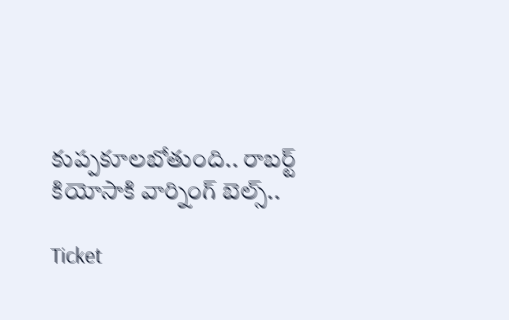కుప్పకూలబోతుంది.. రాబర్ట్ కియోసాకి వార్నింగ్ బెల్స్..

Ticket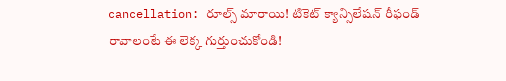cancellation: రూల్స్ మారాయి! టికెట్ క్యాన్సిలేషన్ రీఫండ్ రావాలంటే ఈ లెక్క గుర్తుంచుకోండి!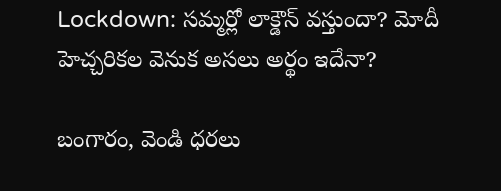Lockdown: సమ్మర్లో లాక్డౌన్ వస్తుందా? మోదీ హెచ్చరికల వెనుక అసలు అర్థం ఇదేనా?

బంగారం, వెండి ధరలు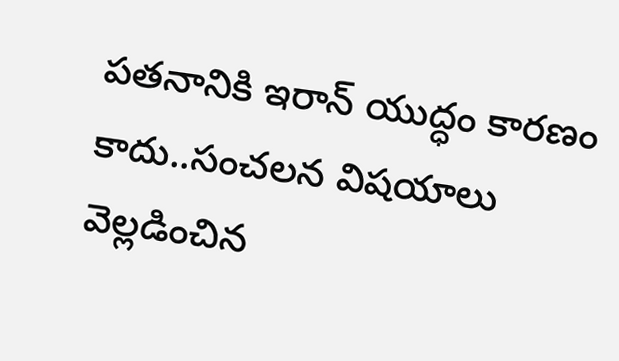పతనానికి ఇరాన్ యుద్ధం కారణం కాదు..సంచలన విషయాలు వెల్లడించిన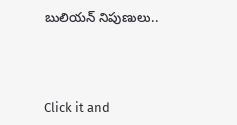బులియన్ నిపుణులు..



Click it and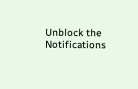Unblock the Notifications